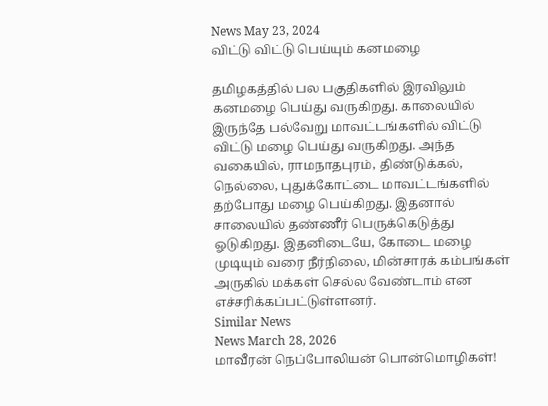News May 23, 2024
விட்டு விட்டு பெய்யும் கனமழை

தமிழகத்தில் பல பகுதிகளில் இரவிலும் கனமழை பெய்து வருகிறது. காலையில் இருந்தே பல்வேறு மாவட்டங்களில் விட்டு விட்டு மழை பெய்து வருகிறது. அந்த வகையில், ராமநாதபுரம், திண்டுக்கல், நெல்லை, புதுக்கோட்டை மாவட்டங்களில் தற்போது மழை பெய்கிறது. இதனால் சாலையில் தண்ணீர் பெருக்கெடுத்து ஓடுகிறது. இதனிடையே, கோடை மழை முடியும் வரை நீர்நிலை, மின்சாரக் கம்பங்கள் அருகில் மக்கள் செல்ல வேண்டாம் என எச்சரிக்கப்பட்டுள்ளனர்.
Similar News
News March 28, 2026
மாவீரன் நெப்போலியன் பொன்மொழிகள்!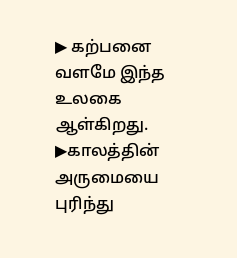▶ கற்பனை வளமே இந்த உலகை ஆள்கிறது. ▶காலத்தின் அருமையை புரிந்து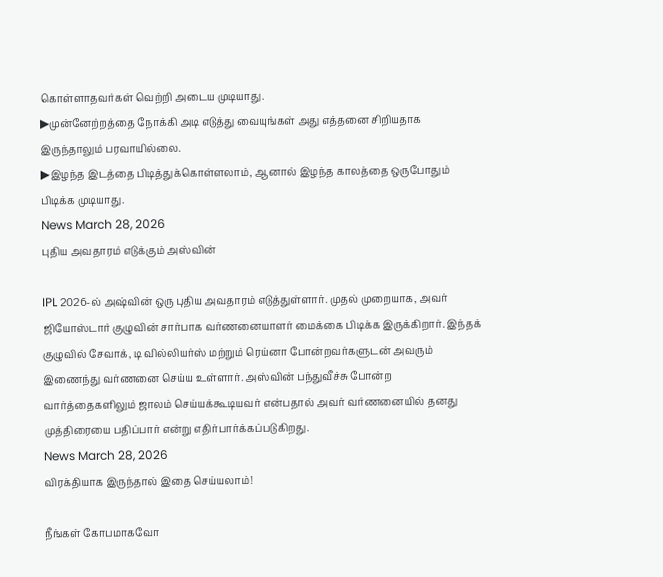கொள்ளாதவர்கள் வெற்றி அடைய முடியாது.
▶முன்னேற்றத்தை நோக்கி அடி எடுத்து வையுங்கள் அது எத்தனை சிறியதாக இருந்தாலும் பரவாயில்லை.
▶இழந்த இடத்தை பிடித்துக்கொள்ளலாம், ஆனால் இழந்த காலத்தை ஒருபோதும் பிடிக்க முடியாது.
News March 28, 2026
புதிய அவதாரம் எடுக்கும் அஸ்வின்

IPL 2026-ல் அஷ்வின் ஒரு புதிய அவதாரம் எடுத்துள்ளார். முதல் முறையாக, அவர் ஜியோஸ்டார் குழுவின் சார்பாக வர்ணனையாளர் மைக்கை பிடிக்க இருக்கிறார். இந்தக் குழுவில் சேவாக், டி வில்லியர்ஸ் மற்றும் ரெய்னா போன்றவர்களுடன் அவரும் இணைந்து வர்ணனை செய்ய உள்ளார். அஸ்வின் பந்துவீச்சு போன்ற வார்த்தைகளிலும் ஜாலம் செய்யக்கூடியவர் என்பதால் அவர் வர்ணனையில் தனது முத்திரையை பதிப்பார் என்று எதிர்பார்க்கப்படுகிறது.
News March 28, 2026
விரக்தியாக இருந்தால் இதை செய்யலாம்!

நீங்கள் கோபமாகவோ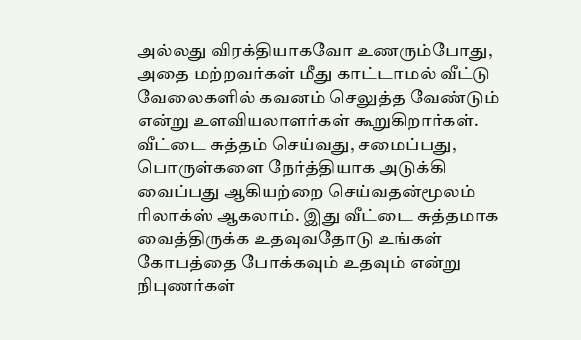அல்லது விரக்தியாகவோ உணரும்போது, அதை மற்றவர்கள் மீது காட்டாமல் வீட்டு வேலைகளில் கவனம் செலுத்த வேண்டும் என்று உளவியலாளர்கள் கூறுகிறார்கள். வீட்டை சுத்தம் செய்வது, சமைப்பது, பொருள்களை நேர்த்தியாக அடுக்கி வைப்பது ஆகியற்றை செய்வதன்மூலம் ரிலாக்ஸ் ஆகலாம். இது வீட்டை சுத்தமாக வைத்திருக்க உதவுவதோடு உங்கள் கோபத்தை போக்கவும் உதவும் என்று நிபுணர்கள்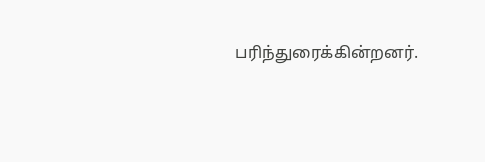பரிந்துரைக்கின்றனர்.